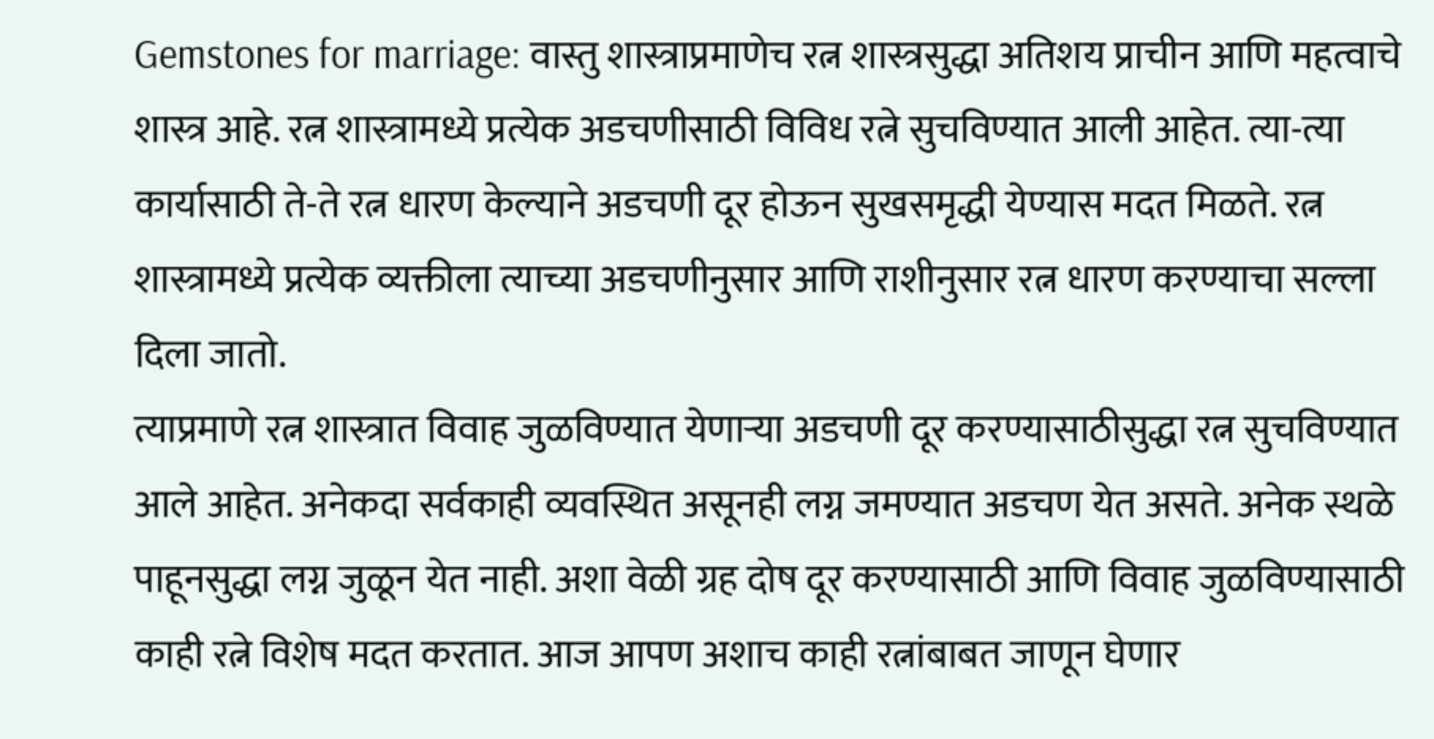Gemstones for marriage: वास्तु शास्त्राप्रमाणेच रत्न शास्त्रसुद्धा अतिशय प्राचीन आणि महत्वाचे शास्त्र आहे. रत्न शास्त्रामध्ये प्रत्येक अडचणीसाठी विविध रत्ने सुचविण्यात आली आहेत. त्या-त्या कार्यासाठी ते-ते रत्न धारण केल्याने अडचणी दूर होऊन सुखसमृद्धी येण्यास मदत मिळते. रत्न शास्त्रामध्ये प्रत्येक व्यक्तीला त्याच्या अडचणीनुसार आणि राशीनुसार रत्न धारण करण्याचा सल्ला दिला जातो.
त्याप्रमाणे रत्न शास्त्रात विवाह जुळविण्यात येणाऱ्या अडचणी दूर करण्यासाठीसुद्धा रत्न सुचविण्यात आले आहेत. अनेकदा सर्वकाही व्यवस्थित असूनही लग्न जमण्यात अडचण येत असते. अनेक स्थळे पाहूनसुद्धा लग्न जुळून येत नाही. अशा वेळी ग्रह दोष दूर करण्यासाठी आणि विवाह जुळविण्यासाठी काही रत्ने विशेष मदत करतात. आज आपण अशाच काही रत्नांबाबत जाणून घेणार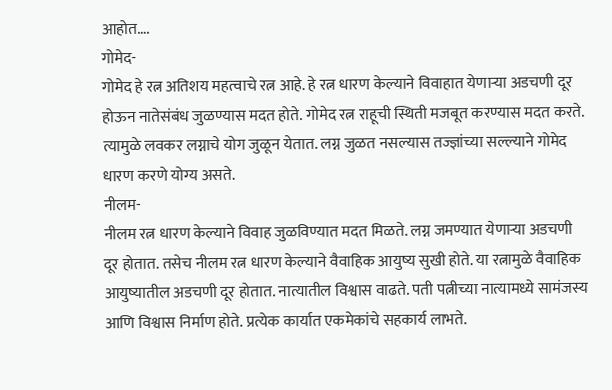आहोत….
गोमेद-
गोमेद हे रत्न अतिशय महत्वाचे रत्न आहे. हे रत्न धारण केल्याने विवाहात येणाऱ्या अडचणी दूर होऊन नातेसंबंध जुळण्यास मदत होते. गोमेद रत्न राहूची स्थिती मजबूत करण्यास मदत करते. त्यामुळे लवकर लग्नाचे योग जुळून येतात. लग्न जुळत नसल्यास तज्ज्ञांच्या सल्ल्याने गोमेद धारण करणे योग्य असते.
नीलम-
नीलम रत्न धारण केल्याने विवाह जुळविण्यात मदत मिळते. लग्न जमण्यात येणाऱ्या अडचणी दूर होतात. तसेच नीलम रत्न धारण केल्याने वैवाहिक आयुष्य सुखी होते. या रत्नामुळे वैवाहिक आयुष्यातील अडचणी दूर होतात. नात्यातील विश्वास वाढते. पती पत्नीच्या नात्यामध्ये सामंजस्य आणि विश्वास निर्माण होते. प्रत्येक कार्यात एकमेकांचे सहकार्य लाभते.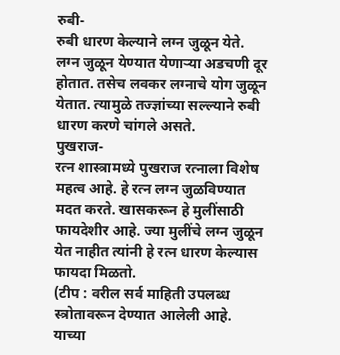रुबी-
रुबी धारण केल्याने लग्न जुळून येते. लग्न जुळून येण्यात येणाऱ्या अडचणी दूर होतात. तसेच लवकर लग्नाचे योग जुळून येतात. त्यामुळे तज्ज्ञांच्या सल्ल्याने रुबी धारण करणे चांगले असते.
पुखराज-
रत्न शास्त्रामध्ये पुखराज रत्नाला विशेष महत्व आहे. हे रत्न लग्न जुळविण्यात मदत करते. खासकरून हे मुलींसाठी फायदेशीर आहे. ज्या मुलींचे लग्न जुळून येत नाहीत त्यांनी हे रत्न धारण केल्यास फायदा मिळतो.
(टीप : वरील सर्व माहिती उपलब्ध स्त्रोतावरून देण्यात आलेली आहे. याच्या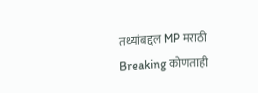तथ्यांबद्दल MP मराठी Breaking कोणताही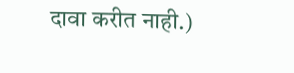दावा करीत नाही.)